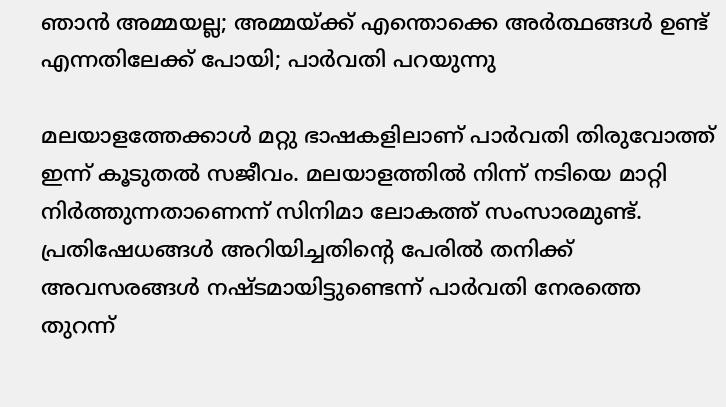ഞാൻ അമ്മയല്ല; അമ്മയ്ക്ക് എന്തൊക്കെ അർത്ഥങ്ങൾ ഉണ്ട് എന്നതിലേക്ക് പോയി; പാർവതി പറയുന്നു

മലയാളത്തേക്കാൾ മറ്റു ഭാഷകളിലാണ് പാർവതി തിരുവോത്ത് ഇന്ന് കൂടുതൽ സജീവം. മലയാളത്തിൽ നിന്ന് നടിയെ മാറ്റി നിർത്തുന്നതാണെന്ന് സിനിമാ ലോകത്ത് സംസാരമുണ്ട്. പ്രതിഷേധങ്ങൾ അറിയിച്ചതിന്റെ പേരിൽ തനിക്ക് അവസരങ്ങൾ നഷ്ടമായിട്ടുണ്ടെന്ന് പാർവതി നേരത്തെ തുറന്ന്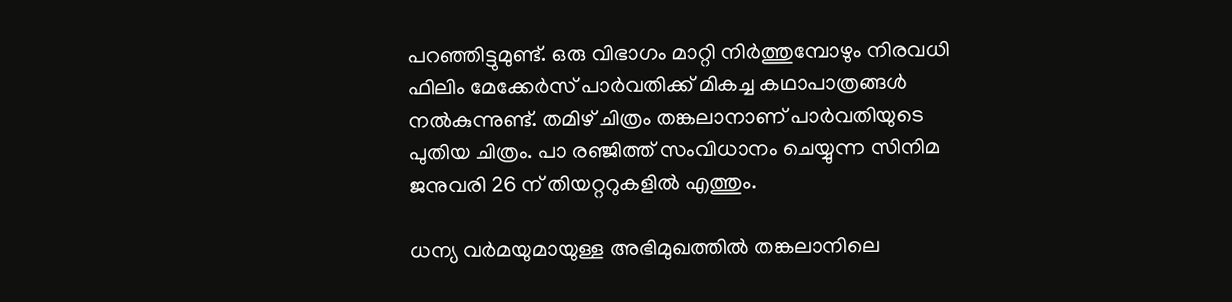പറഞ്ഞിട്ടുമുണ്ട്. ഒരു വിഭാഗം മാറ്റി നിർത്തുമ്പോഴും നിരവധി ഫിലിം മേക്കേർസ് പാർവതിക്ക് മികച്ച കഥാപാത്രങ്ങൾ നൽകുന്നുണ്ട്. തമിഴ് ചിത്രം തങ്കലാനാണ് പാർവതിയുടെ പുതിയ ചിത്രം. പാ രഞ്ജിത്ത് സംവിധാനം ചെയ്യുന്ന സിനിമ ജനുവരി 26 ന് തിയറ്ററുകളിൽ എത്തും.

ധന്യ വർമയുമായുള്ള അഭിമുഖത്തിൽ തങ്കലാനിലെ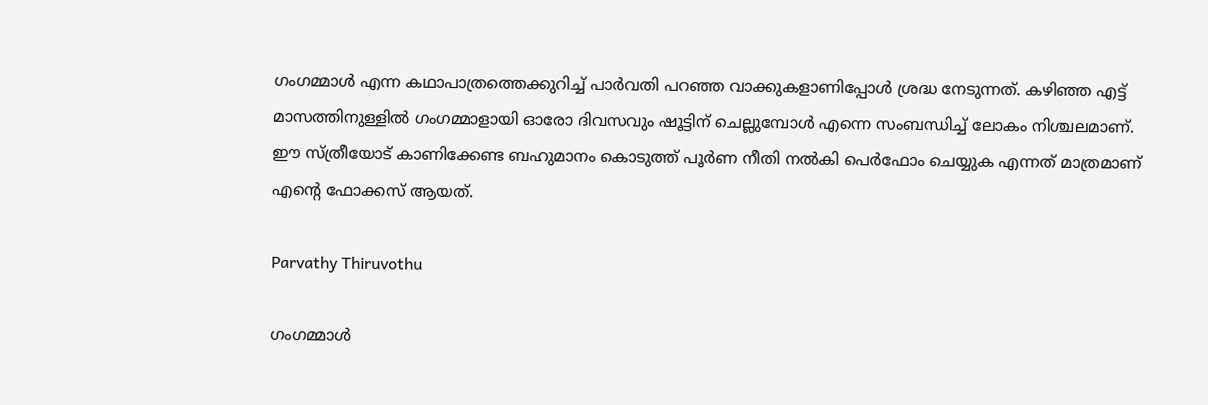ഗംഗമ്മാൾ എന്ന കഥാപാത്രത്തെക്കുറിച്ച് പാർവതി പറഞ്ഞ വാക്കുകളാണിപ്പോൾ ശ്രദ്ധ നേടുന്നത്. കഴിഞ്ഞ എട്ട് മാസത്തിനുള്ളിൽ ഗംഗമ്മാളായി ഓരോ ദിവസവും ഷൂട്ടിന് ചെല്ലുമ്പോൾ എന്നെ സംബന്ധിച്ച് ലോകം നിശ്ചലമാണ്. ഈ സ്ത്രീയോട് കാണിക്കേണ്ട ബഹുമാനം കൊടുത്ത് പൂർണ നീതി നൽകി പെർഫോം ചെയ്യുക എന്നത് മാത്രമാണ് എന്റെ ഫോക്കസ് ആയത്.

Parvathy Thiruvothu

ഗംഗമ്മാൾ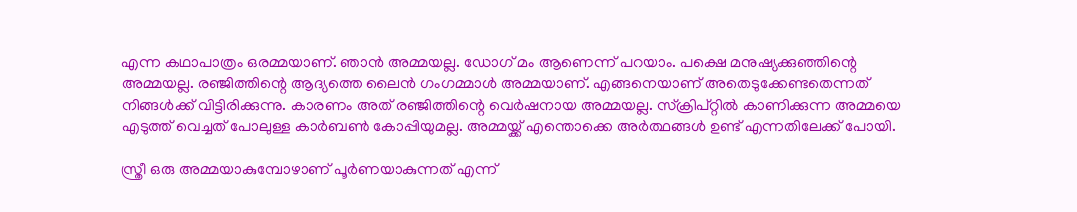എന്ന കഥാപാത്രം ഒരമ്മയാണ്. ഞാൻ അമ്മയല്ല. ഡോഗ് മം ആണെന്ന് പറയാം. പക്ഷെ മനുഷ്യക്കുഞ്ഞിന്റെ അമ്മയല്ല. രഞ്ജിത്തിന്റെ ആദ്യത്തെ ലൈൻ ഗംഗമ്മാൾ അമ്മയാണ്. എങ്ങനെയാണ് അതെടുക്കേണ്ടതെന്നത് നിങ്ങൾക്ക് വിട്ടിരിക്കുന്നു. കാരണം അത് രഞ്ജിത്തിന്റെ വെർഷനായ അമ്മയല്ല. സ്ക്രിപ്റ്റിൽ കാണിക്കുന്ന അമ്മയെ എടുത്ത് വെച്ചത് പോലുള്ള കാർബൺ കോപ്പിയുമല്ല. അമ്മയ്ക്ക് എന്തൊക്കെ അർത്ഥങ്ങൾ ഉണ്ട് എന്നതിലേക്ക് പോയി.

സ്ത്രീ ഒരു അമ്മയാകുമ്പോഴാണ് പൂർണയാകുന്നത് എന്ന്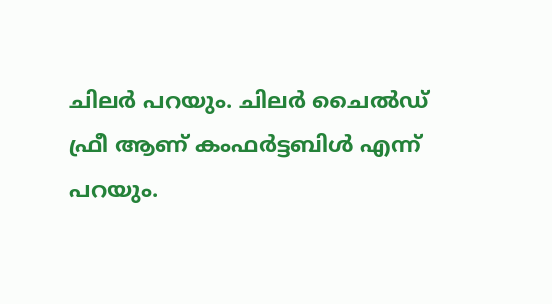ചിലർ പറയും. ചിലർ ചൈൽഡ് ഫ്രീ ആണ് കംഫർട്ടബിൾ എന്ന് പറയും.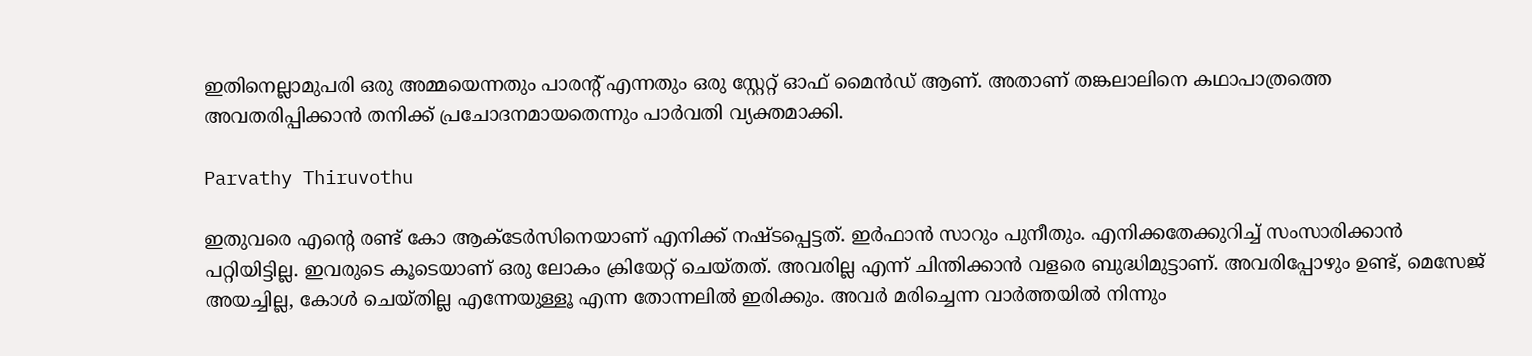ഇതിനെല്ലാമുപരി ഒരു അമ്മയെന്നതും പാരന്റ് എന്നതും ഒരു സ്റ്റേറ്റ് ഓഫ് മൈൻഡ് ആണ്. അതാണ് തങ്കലാലിനെ കഥാപാത്രത്തെ അവതരിപ്പിക്കാൻ തനിക്ക് പ്രചോദനമായതെന്നും പാർവതി വ്യക്തമാക്കി.

Parvathy Thiruvothu

ഇതുവരെ എന്റെ രണ്ട് കോ ആക്ടേർസിനെയാണ് എനിക്ക് നഷ്ടപ്പെട്ടത്. ഇർഫാൻ‌ സാറും പുനീതും. എനിക്കതേക്കുറിച്ച് സംസാരിക്കാൻ പറ്റിയിട്ടില്ല. ഇവരുടെ കൂടെയാണ് ഒരു ലോകം ക്രിയേറ്റ് ചെയ്തത്. അവരില്ല എന്ന് ചിന്തിക്കാൻ വളരെ ബുദ്ധിമുട്ടാണ്. അവരിപ്പോഴും ഉണ്ട്, മെസേജ് അയച്ചില്ല, കോൾ ചെയ്തില്ല എന്നേയുള്ളൂ എന്ന തോന്നലിൽ ഇരിക്കും. അവർ മരിച്ചെന്ന വാർത്തയിൽ നിന്നും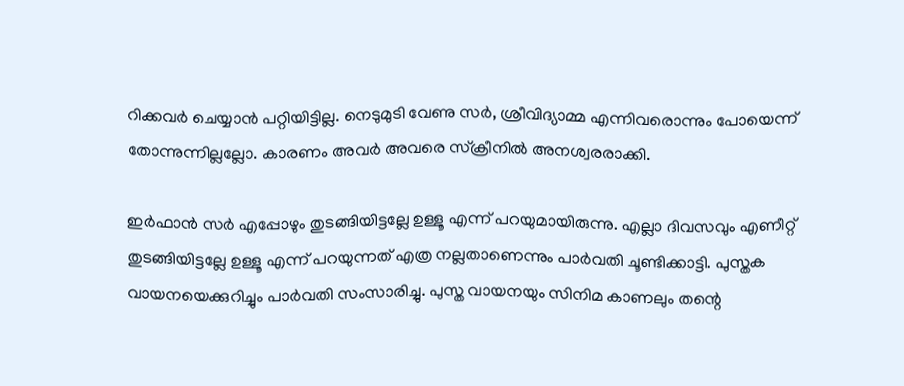റിക്കവർ ചെയ്യാൻ പറ്റിയിട്ടില്ല. നെടുമുടി വേണു സർ, ശ്രീവിദ്യാമ്മ എന്നിവരൊന്നും പോയെന്ന് തോന്നുന്നില്ലല്ലോ. കാരണം അവർ അവരെ സ്ക്രീനിൽ അനശ്വരരാക്കി.

ഇർഫാൻ സർ എപ്പോഴും തുടങ്ങിയിട്ടല്ലേ ഉള്ളൂ എന്ന് പറയുമായിരുന്നു. എല്ലാ ദിവസവും എണീറ്റ് തുടങ്ങിയിട്ടല്ലേ ഉള്ളൂ എന്ന് പറയുന്നത് എത്ര നല്ലതാണെന്നും പാർവതി ചൂണ്ടിക്കാട്ടി. പുസ്തക വായനയെക്കുറിച്ചും പാർവതി സംസാരിച്ചു. പുസ്ത വായനയും സിനിമ കാണലും തന്റെ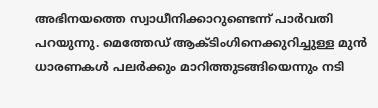അഭിനയത്തെ സ്വാധീനിക്കാറുണ്ടെന്ന് പാർവതി പറയുന്നു. മെത്തേഡ് ആക്ടിംഗിനെക്കുറിച്ചുള്ള മുൻ ധാരണകൾ പലർക്കും മാറിത്തുടങ്ങിയെന്നും നടി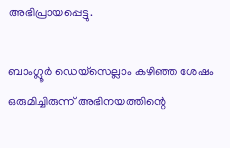അഭിപ്രായപ്പെട്ടു.

ബാംഗ്ലൂർ ഡെയ്സെല്ലാം കഴിഞ്ഞ ശേഷം ഒരുമിച്ചിരുന്ന് അഭിനയത്തിന്റെ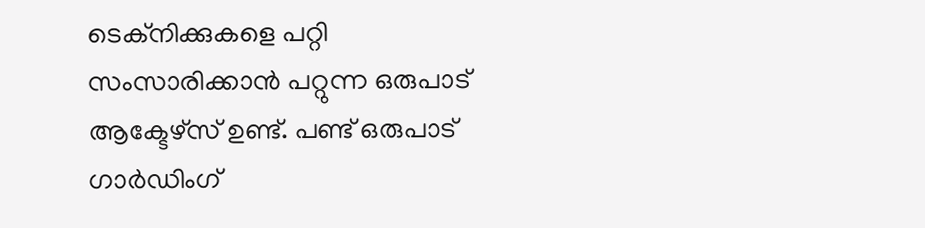ടെക്നിക്കുകളെ പറ്റി സംസാരിക്കാൻ പറ്റുന്ന ഒരുപാട് ആക്ടേഴ്സ് ഉണ്ട്. പണ്ട് ഒരുപാട് ഗാർഡിംഗ്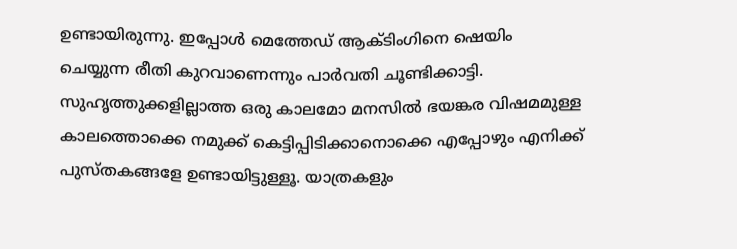ഉണ്ടായിരുന്നു. ഇപ്പോൾ മെത്തേഡ് ആക്ടിംഗിനെ ഷെയിം ചെയ്യുന്ന രീതി കുറവാണെന്നും പാർവതി ചൂണ്ടിക്കാട്ടി. സുഹൃത്തുക്കളില്ലാത്ത ഒരു കാലമോ മനസിൽ ഭയങ്കര വിഷമമുള്ള കാലത്തൊക്കെ നമുക്ക് കെട്ടിപ്പിടിക്കാനൊക്കെ എപ്പോഴും എനിക്ക് പുസ്തകങ്ങളേ ഉണ്ടായിട്ടുള്ളൂ. യാത്രകളും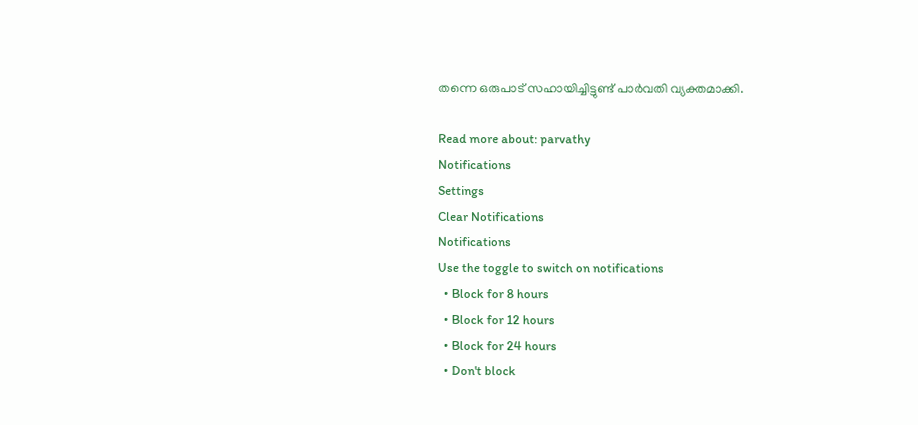തന്നെ ഒരുപാട് സഹായിച്ചിട്ടുണ്ട് പാർവതി വ്യക്തമാക്കി.

Read more about: parvathy
Notifications
Settings
Clear Notifications
Notifications
Use the toggle to switch on notifications
  • Block for 8 hours
  • Block for 12 hours
  • Block for 24 hours
  • Don't block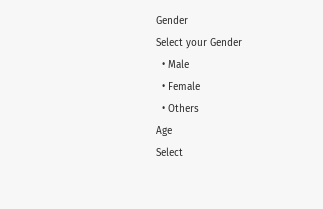Gender
Select your Gender
  • Male
  • Female
  • Others
Age
Select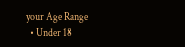your Age Range
  • Under 18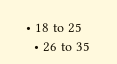• 18 to 25
  • 26 to 35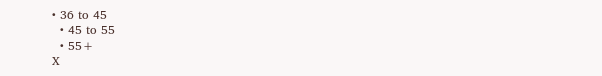• 36 to 45
  • 45 to 55
  • 55+
X